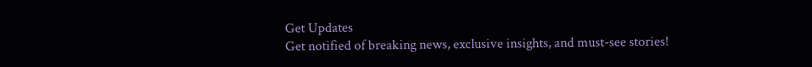Get Updates
Get notified of breaking news, exclusive insights, and must-see stories!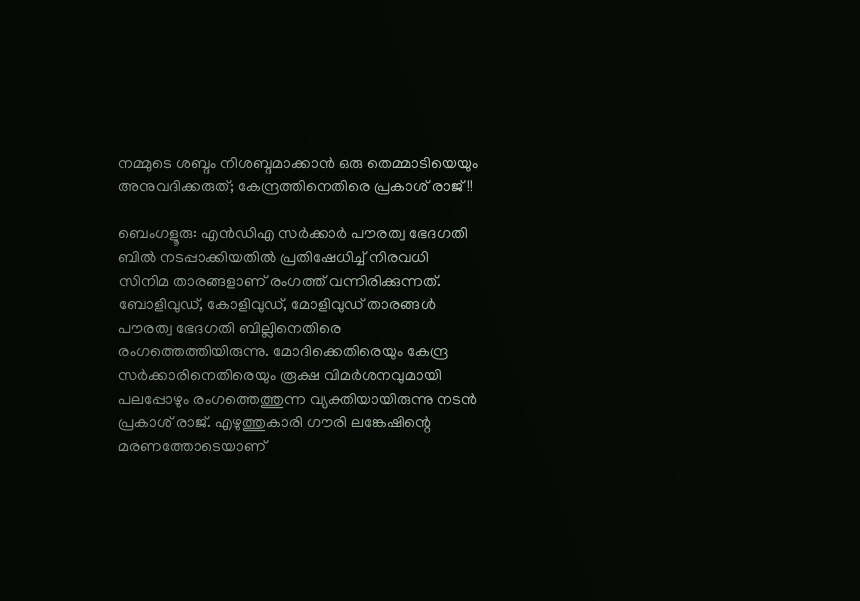നമ്മുടെ ശബ്ദം നിശബ്ദമാക്കാൻ ഒരു തെമ്മാടിയെയും അനുവദിക്കരുത്; കേന്ദ്രത്തിനെതിരെ പ്രകാശ് രാജ്!!

ബെംഗളൂരു: എൻഡിഎ സർക്കാർ പൗരത്വ ഭേദഗതി ബിൽ നടപ്പാക്കിയതിൽ പ്രതിഷേധിച്ച് നിരവധി സിനിമ താരങ്ങളാണ് രംഗത്ത് വന്നിരിക്കുന്നത്. ബോളിവുഡ്, കോളിവുഡ്, മോളിവുഡ് താരങ്ങൾ പൗരത്വ ഭേദഗതി ബില്ലിനെതിരെ രംഗത്തെത്തിയിരുന്നു. മോദിക്കെതിരെയും കേന്ദ്ര സർക്കാരിനെതിരെയും രൂക്ഷ വിമർശനവുമായി പലപ്പോഴും രംഗത്തെത്തുന്ന വ്യക്തിയായിരുന്നു നടൻ പ്രകാശ് രാജ്. എഴുത്തുകാരി ഗൗരി ലങ്കേഷിന്റെ മരണത്തോടെയാണ്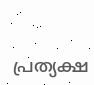പ്രത്യക്ഷ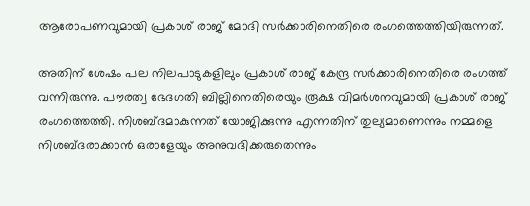ആരോപണവുമായി പ്രകാശ് രാജ് മോദി സർക്കാരിനെതിരെ രംഗത്തെത്തിയിരുന്നത്.

അതിന് ശേഷം പല നിലപാടുകളിലും പ്രകാശ് രാജ് കേന്ദ്ര സർക്കാരിനെതിരെ രംഗത്ത് വന്നിരുന്നു. പൗരത്വ ഭേദഗതി ബില്ലിനെതിരെയും രൂക്ഷ വിമർശനവുമായി പ്രകാശ് രാജ് രംഗത്തെത്തി. നിശബ്ദമാകുന്നത് യോജിക്കുന്നു എന്നതിന് തുല്യമാണെന്നും നമ്മളെ നിശബ്ദരാക്കാന്‍ ഒരാളേയും അനുവദിക്കരുതെന്നും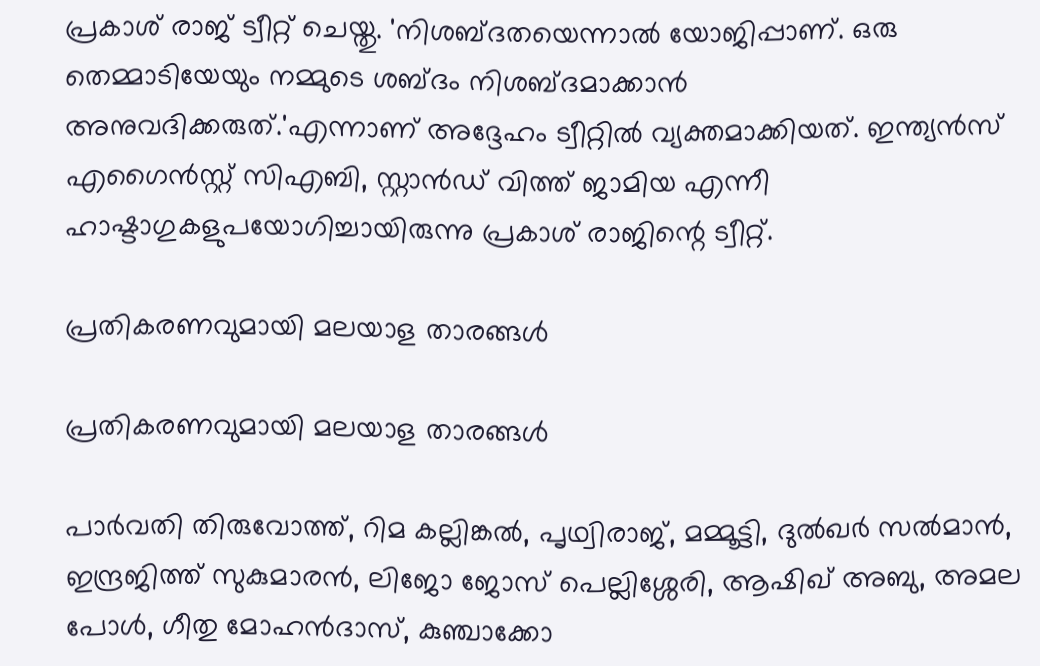പ്രകാശ് രാജ് ട്വീറ്റ് ചെയ്തു. 'നിശബ്ദതയെന്നാല്‍ യോജിപ്പാണ്. ഒരു തെമ്മാടിയേയും നമ്മുടെ ശബ്ദം നിശബ്ദമാക്കാന്‍ അനുവദിക്കരുത്.'എന്നാണ് അദ്ദേഹം ട്വീറ്റിൽ വ്യക്തമാക്കിയത്. ഇന്ത്യന്‍സ് എഗൈന്‍സ്റ്റ് സിഎബി, സ്റ്റാന്‍ഡ് വിത്ത് ജാമിയ എന്നീ ഹാഷ്ടാഗുകളുപയോഗിച്ചായിരുന്നു പ്രകാശ് രാജിന്റെ ട്വീറ്റ്.

പ്രതികരണവുമായി മലയാള താരങ്ങൾ

പ്രതികരണവുമായി മലയാള താരങ്ങൾ

പാര്‍വതി തിരുവോത്ത്, റിമ കല്ലിങ്കല്‍, പൃഥ്വിരാജ്, മമ്മൂട്ടി, ദുല്‍ഖര്‍ സല്‍മാന്‍, ഇന്ദ്രജിത്ത് സുകുമാരന്‍, ലിജോ ജോസ് പെല്ലിശ്ശേരി, ആഷിഖ് അബു, അമല പോള്‍, ഗീതു മോഹന്‍ദാസ്, കുഞ്ചാക്കോ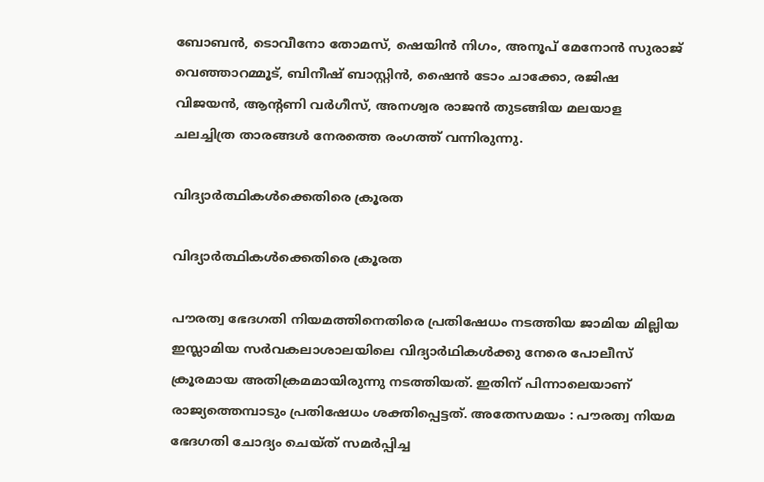ബോബന്‍, ടൊവീനോ തോമസ്, ഷെയിന്‍ നിഗം, അനൂപ് മേനോന്‍ സുരാജ് വെഞ്ഞാറമ്മൂട്, ബിനീഷ് ബാസ്റ്റിന്‍, ഷൈന്‍ ടോം ചാക്കോ, രജിഷ വിജയന്‍, ആന്റണി വര്‍ഗീസ്, അനശ്വര രാജന്‍ തുടങ്ങിയ മലയാള ചലച്ചിത്ര താരങ്ങൾ നേരത്തെ രംഗത്ത് വന്നിരുന്നു.

വിദ്യാർ‌ത്ഥികൾക്കെതിരെ ക്രൂരത

വിദ്യാർ‌ത്ഥികൾക്കെതിരെ ക്രൂരത

പൗരത്വ ഭേദഗതി നിയമത്തിനെതിരെ പ്രതിഷേധം നടത്തിയ ജാമിയ മില്ലിയ ഇസ്ലാമിയ സര്‍വകലാശാലയിലെ വിദ്യാര്‍ഥികള്‍ക്കു നേരെ പോലീസ് ക്രൂരമായ അതിക്രമമായിരുന്നു നടത്തിയത്. ഇതിന് പിന്നാലെയാണ് രാജ്യത്തെമ്പാടും പ്രതിഷേധം ശക്തിപ്പെട്ടത്. അതേസമയം : പൗരത്വ നിയമ ഭേദഗതി ചോദ്യം ചെയ്ത് സമര്‍പ്പിച്ച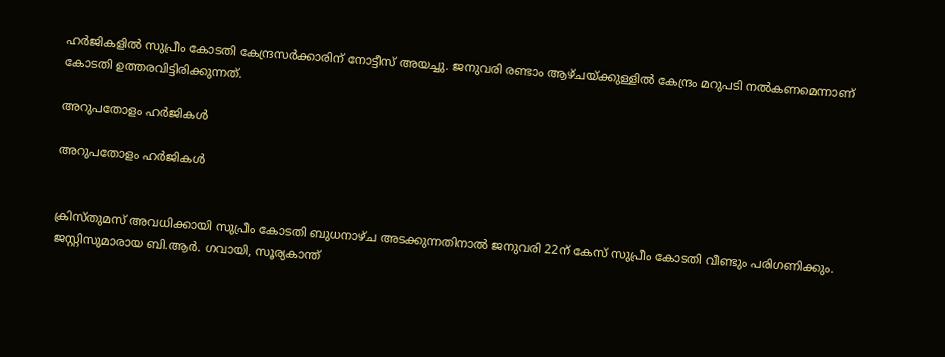ഹര്‍ജികളില്‍ സുപ്രീം കോടതി കേന്ദ്രസര്‍ക്കാരിന് നോട്ടീസ് അയച്ചു. ജനുവരി രണ്ടാം ആഴ്ചയ്ക്കുള്ളില്‍ കേന്ദ്രം മറുപടി നല്‍കണമെന്നാണ് കോടതി ഉത്തരവിട്ടിരിക്കുന്നത്.

അറുപതോളം ഹർജികൾ

അറുപതോളം ഹർജികൾ


ക്രിസ്തുമസ് അവധിക്കായി സുപ്രീം കോടതി ബുധനാഴ്ച അടക്കുന്നതിനാൽ ജനുവരി 22ന് കേസ് സുപ്രീം കോടതി വീണ്ടും പരിഗണിക്കും. ജസ്റ്റിസുമാരായ ബി.ആര്‍. ഗവായി, സൂര്യകാന്ത്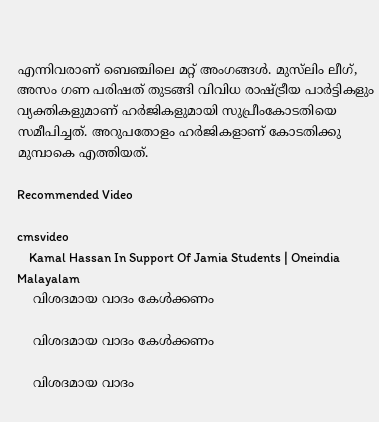എന്നിവരാണ് ബെഞ്ചിലെ മറ്റ് അംഗങ്ങള്‍. മുസ്‌ലിം ലീഗ്, അസം ഗണ പരിഷത് തുടങ്ങി വിവിധ രാഷ്ട്രീയ പാര്‍ട്ടികളും വ്യക്തികളുമാണ് ഹർജികളുമായി സുപ്രീംകോടതിയെ സമീപിച്ചത്. അറുപതോളം ഹര്‍ജികളാണ് കോടതിക്കു മുമ്പാകെ എത്തിയത്.

Recommended Video

cmsvideo
    Kamal Hassan In Support Of Jamia Students | Oneindia Malayalam
    വിശദമായ വാദം കേൾക്കണം

    വിശദമായ വാദം കേൾക്കണം

    വിശദമായ വാദം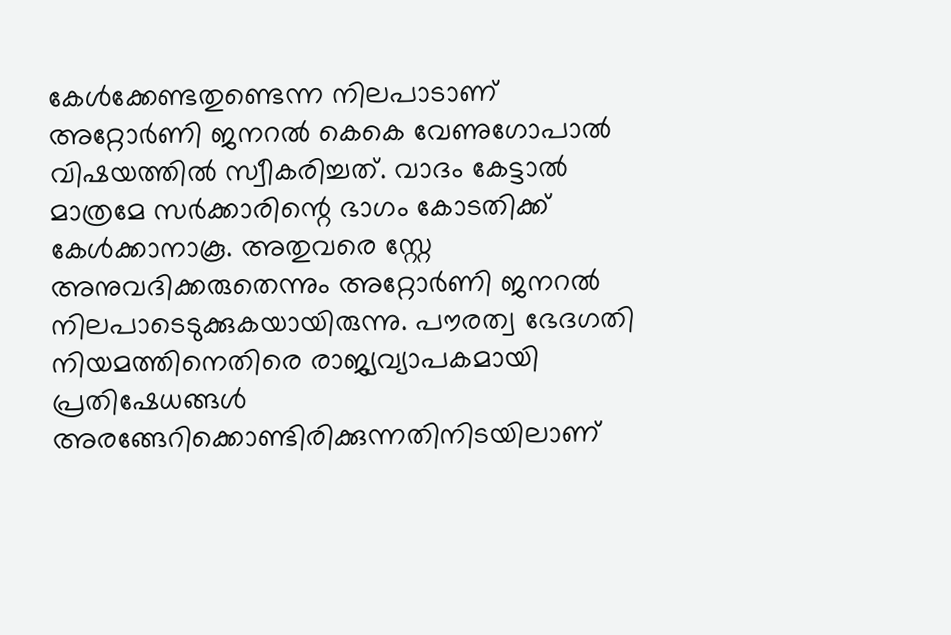കേള്‍ക്കേണ്ടതുണ്ടെന്ന നിലപാടാണ് അറ്റോര്‍ണി ജനറല്‍ കെകെ വേണുഗോപാല്‍ വിഷയത്തിൽ‌ സ്വീകരിച്ചത്. വാദം കേട്ടാല്‍ മാത്രമേ സര്‍ക്കാരിന്റെ ഭാഗം കോടതിക്ക് കേള്‍ക്കാനാകൂ. അതുവരെ സ്റ്റേ അനുവദിക്കരുതെന്നും അറ്റോര്‍ണി ജനറല്‍ നിലപാടെടുക്കുകയായിരുന്നു. പൗരത്വ ഭേദഗതി നിയമത്തിനെതിരെ രാജ്യവ്യാപകമായി പ്രതിഷേധങ്ങള്‍ അരങ്ങേറിക്കൊണ്ടിരിക്കുന്നതിനിടയിലാണ്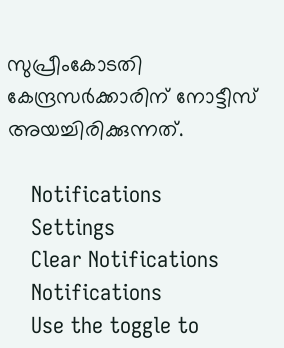സുപ്രീംകോടതി കേന്ദ്രസർക്കാരിന് നോട്ടീസ് അയച്ചിരിക്കുന്നത്.

    Notifications
    Settings
    Clear Notifications
    Notifications
    Use the toggle to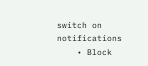switch on notifications
    • Block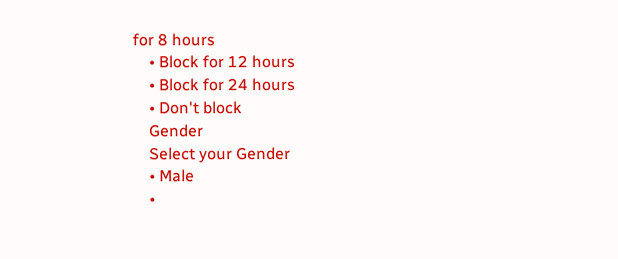for 8 hours
    • Block for 12 hours
    • Block for 24 hours
    • Don't block
    Gender
    Select your Gender
    • Male
    •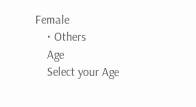Female
    • Others
    Age
    Select your Age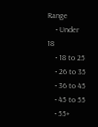Range
    • Under 18
    • 18 to 25
    • 26 to 35
    • 36 to 45
    • 45 to 55
    • 55+